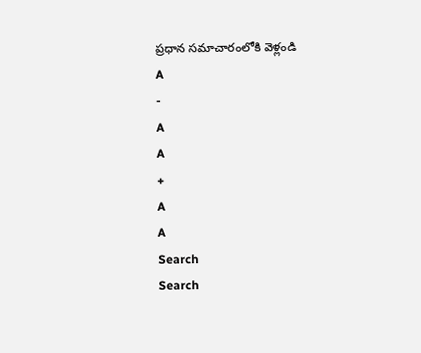ప్రధాన సమాచారంలోకి వెళ్లండి
A
-
A
A
+
A
A
Search
Search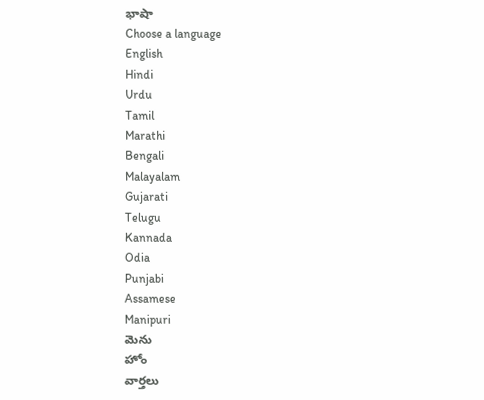భాషా
Choose a language
English
Hindi
Urdu
Tamil
Marathi
Bengali
Malayalam
Gujarati
Telugu
Kannada
Odia
Punjabi
Assamese
Manipuri
మెను
హోం
వార్తలు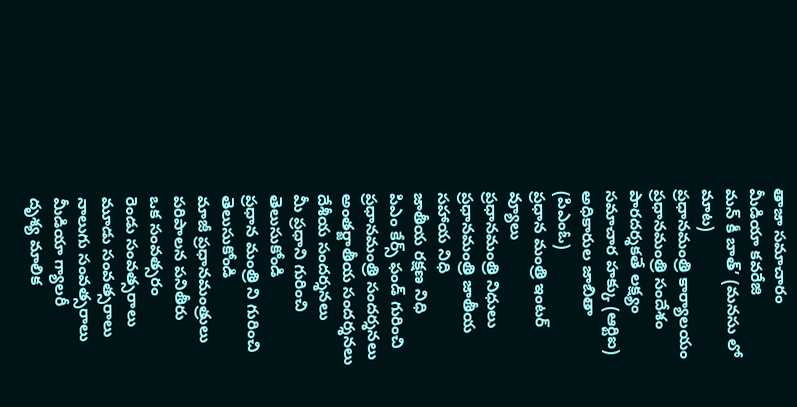తాజా సమాచారం
మీడియా కవరేజి
మన్ కీ బాత్’ (మనసు లో మాట)
ప్రధానమంత్రి కార్యాలయం
ప్రధానమంత్రి సందేశం
పారదర్శకతే లక్ష్యం
సమాచార హక్కు (ఆర్టిఐ)
అధికారుల జాబితా (పిఎంఓ)
ప్రధాన మంత్రి ఇంటర్ వ్యూలు
ప్రధానమంత్రి నిధులు
ప్రధానమంత్రి జాతీయ సహాయ నిధి
జాతీయ రక్షణ నిధి
పిఎం కేర్స్ ఫండ్ గురించి
ప్రధానమంత్రి సందర్శనలు
అంతర్జాతీయ సందర్శనలు
దేశీయ సందర్శనలు
మీ ప్రధాని గురించి తెలుసుకోండి
ప్రధాన మంత్రి ని గురించి తెలుసుకోండి
మాజీ ప్రధానమంత్రులు
పరిపాలన పనితీరు
ఒక సంవత్సరం
రెండు సంవత్సరాలు
మూడు సంవత్సరాలు
నాలుగు సంవత్సరాలు
మీడియా గ్యాలరీ
దృశ్య మాలిక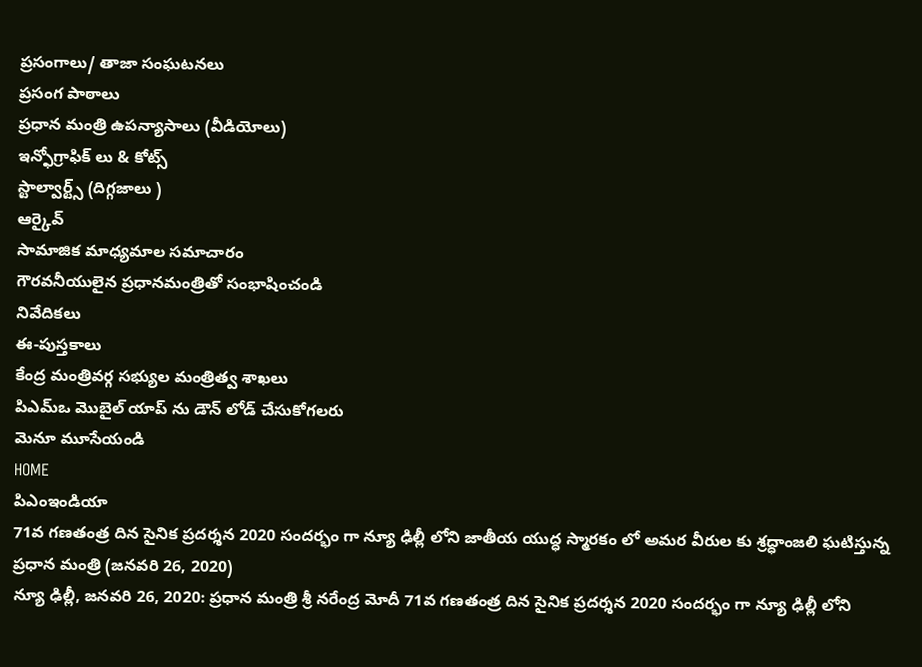ప్రసంగాలు/ తాజా సంఘటనలు
ప్రసంగ పాఠాలు
ప్రధాన మంత్రి ఉపన్యాసాలు (వీడియోలు)
ఇన్ఫోగ్రాఫిక్ లు & కోట్స్
స్టాల్వార్ట్స్ (దిగ్గజాలు )
ఆర్కైవ్
సామాజిక మాధ్యమాల సమాచారం
గౌరవనీయులైన ప్రధానమంత్రితో సంభాషించండి
నివేదికలు
ఈ-పుస్తకాలు
కేంద్ర మంత్రివర్గ సభ్యుల మంత్రిత్వ శాఖలు
పిఎమ్ఒ మొబైల్ యాప్ ను డౌన్ లోడ్ చేసుకోగలరు
మెనూ మూసేయండి
HOME
పిఎంఇండియా
71వ గణతంత్ర దిన సైనిక ప్రదర్శన 2020 సందర్భం గా న్యూ ఢిల్లీ లోని జాతీయ యుద్ధ స్మారకం లో అమర వీరుల కు శ్రద్ధాంజలి ఘటిస్తున్న ప్రధాన మంత్రి (జనవరి 26, 2020)
న్యూ ఢిల్లీ, జనవరి 26, 2020: ప్రధాన మంత్రి శ్రీ నరేంద్ర మోదీ 71వ గణతంత్ర దిన సైనిక ప్రదర్శన 2020 సందర్భం గా న్యూ ఢిల్లీ లోని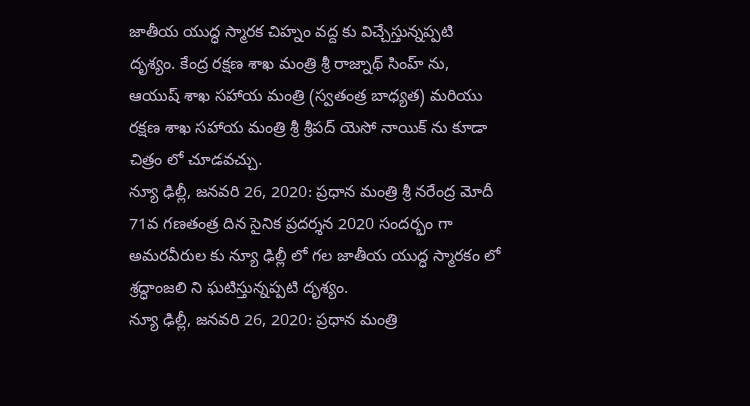జాతీయ యుద్ధ స్మారక చిహ్నం వద్ద కు విచ్చేస్తున్నప్పటి దృశ్యం. కేంద్ర రక్షణ శాఖ మంత్రి శ్రీ రాజ్నాథ్ సింహ్ ను, ఆయుష్ శాఖ సహాయ మంత్రి (స్వతంత్ర బాధ్యత) మరియు రక్షణ శాఖ సహాయ మంత్రి శ్రీ శ్రీపద్ యెసో నాయిక్ ను కూడా చిత్రం లో చూడవచ్చు.
న్యూ ఢిల్లీ, జనవరి 26, 2020: ప్రధాన మంత్రి శ్రీ నరేంద్ర మోదీ 71వ గణతంత్ర దిన సైనిక ప్రదర్శన 2020 సందర్భం గా అమరవీరుల కు న్యూ ఢిల్లీ లో గల జాతీయ యుద్ధ స్మారకం లో శ్రద్ధాంజలి ని ఘటిస్తున్నప్పటి దృశ్యం.
న్యూ ఢిల్లీ, జనవరి 26, 2020: ప్రధాన మంత్రి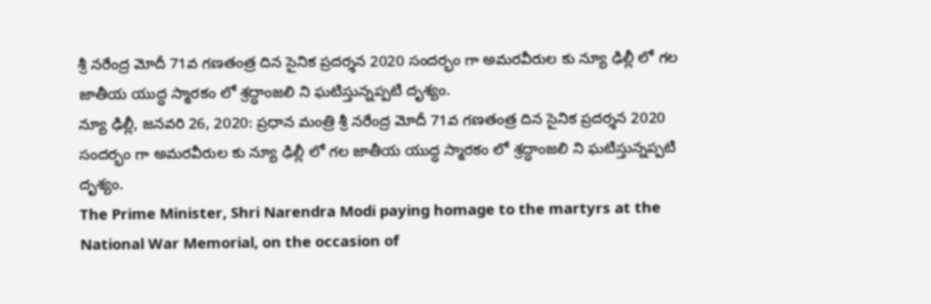శ్రీ నరేంద్ర మోదీ 71వ గణతంత్ర దిన సైనిక ప్రదర్శన 2020 సందర్భం గా అమరవీరుల కు న్యూ ఢిల్లీ లో గల జాతీయ యుద్ధ స్మారకం లో శ్రద్ధాంజలి ని ఘటిస్తున్నప్పటి దృశ్యం.
న్యూ ఢిల్లీ, జనవరి 26, 2020: ప్రధాన మంత్రి శ్రీ నరేంద్ర మోదీ 71వ గణతంత్ర దిన సైనిక ప్రదర్శన 2020 సందర్భం గా అమరవీరుల కు న్యూ ఢిల్లీ లో గల జాతీయ యుద్ధ స్మారకం లో శ్రద్ధాంజలి ని ఘటిస్తున్నప్పటి దృశ్యం.
The Prime Minister, Shri Narendra Modi paying homage to the martyrs at the National War Memorial, on the occasion of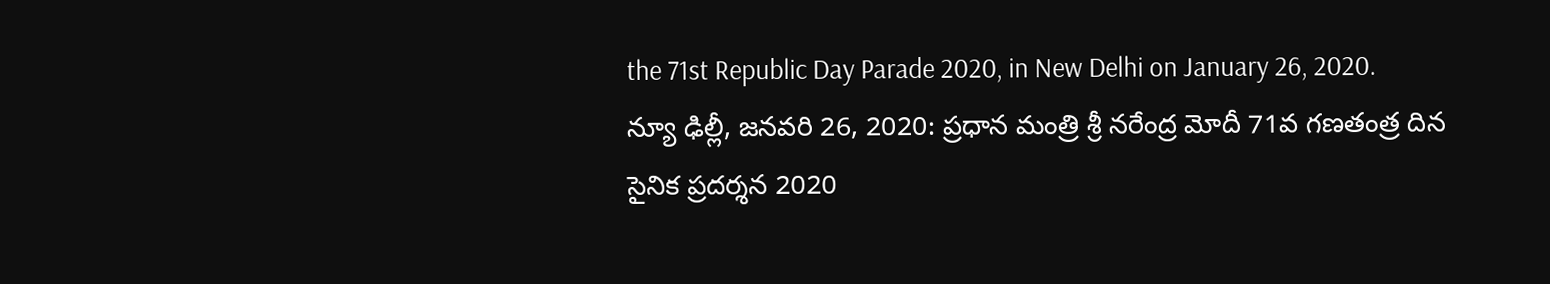the 71st Republic Day Parade 2020, in New Delhi on January 26, 2020.
న్యూ ఢిల్లీ, జనవరి 26, 2020: ప్రధాన మంత్రి శ్రీ నరేంద్ర మోదీ 71వ గణతంత్ర దిన సైనిక ప్రదర్శన 2020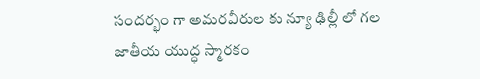సందర్భం గా అమరవీరుల కు న్యూ ఢిల్లీ లో గల జాతీయ యుద్ధ స్మారకం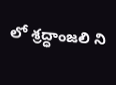లో శ్రద్ధాంజలి ని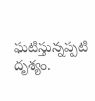ఘటిస్తున్నప్పటి దృశ్యం.